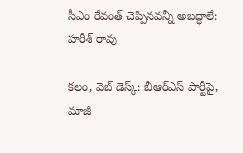సీఎం రేవంత్ చెప్పినవన్నీ అబద్ధాలే: హరీశ్ రావు

కలం, వెబ్ డెస్క్: బీఆర్ఎస్ పార్టీపై, మాజీ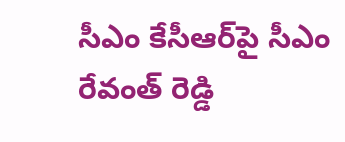సీఎం కేసీఆర్‌పై సీఎం రేవంత్ రెడ్డి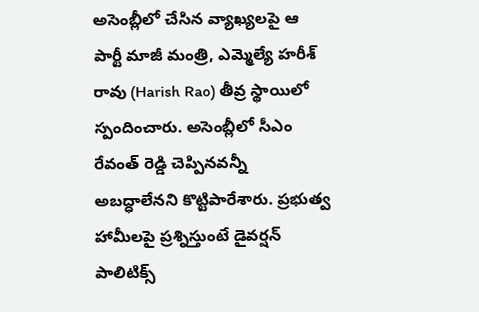అసెంబ్లీలో చేసిన వ్యాఖ్యలపై ఆ పార్టీ మాజీ మంత్రి, ఎమ్మెల్యే హరీశ్ రావు (Harish Rao) తీవ్ర స్థాయిలో స్పందించారు. అసెంబ్లీలో సీఎం రేవంత్ రెడ్డి చెప్పినవన్నీ అబద్ధాలేనని కొట్టిపారేశారు. ప్రభుత్వ హామీలపై ప్రశ్నిస్తుంటే డైవర్షన్ పాలిటిక్స్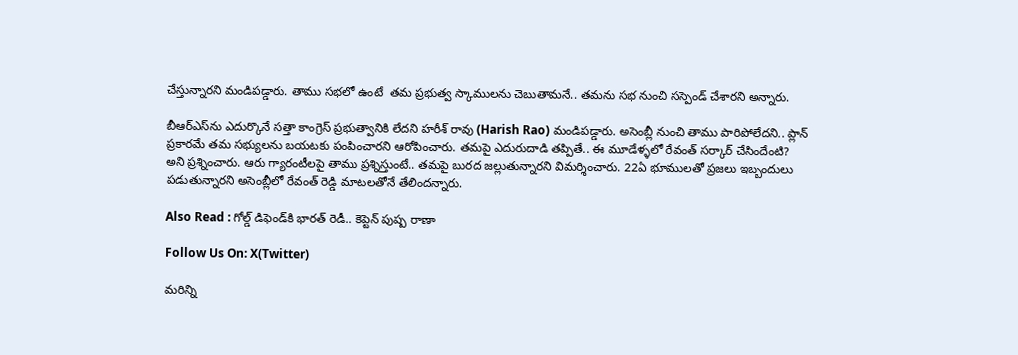చేస్తున్నారని మండిపడ్డారు. తాము సభలో ఉంటే  తమ ప్రభుత్వ స్కాములను చెబుతామనే.. తమను సభ నుంచి సస్పెండ్ చేశారని అన్నారు.

బీఆర్ఎస్‌ను ఎదుర్కొనే సత్తా కాంగ్రెస్ ప్రభుత్వానికి లేదని హరీశ్ రావు (Harish Rao) మండిపడ్డారు. అసెంబ్లీ నుంచి తాము పారిపోలేదని.. ప్లాన్ ప్రకారమే తమ సభ్యులను బయటకు పంపించారని ఆరోపించారు. తమపై ఎదురుదాడి తప్పితే.. ఈ మూడేళ్ళలో రేవంత్ సర్కార్ చేసిందేంటి? అని ప్రశ్నించారు. ఆరు గ్యారంటీలపై తాము ప్రశ్నిస్తుంటే.. తమపై బురద జల్లుతున్నారని విమర్శించారు. 22ఏ భూములతో ప్రజలు ఇబ్బందులు పడుతున్నారని అసెంబ్లీలో రేవంత్ రెడ్డి మాటలతోనే తేలిందన్నారు.

Also Read : గోల్డ్ డిఫెండ్‌కి భారత్ రెడీ.. కెప్టెన్ పుష్ప రాణా

Follow Us On: X(Twitter)

మ‌రిన్ని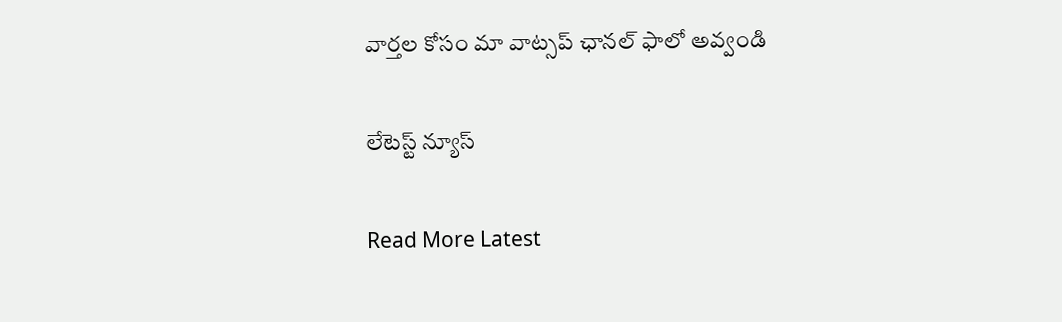వార్త‌ల కోసం మా వాట్స‌ప్ ఛాన‌ల్ ఫాలో అవ్వండి

లేటెస్ట్ న్యూస్‌

Read More Latest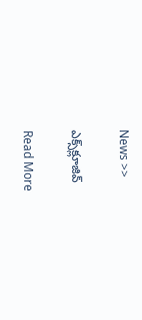News >>

ఎక్స్‌క్లూజివ్‌

Read More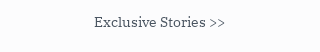Exclusive Stories >>